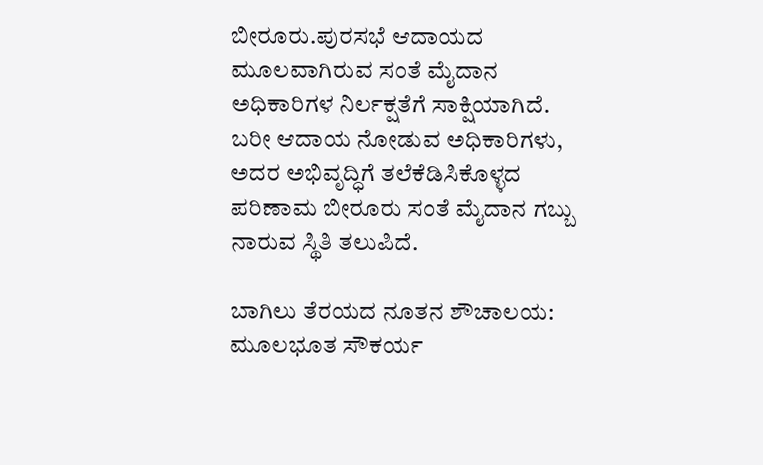ಬೀರೂರು.ಪುರಸಭೆ ಆದಾಯದ ಮೂಲವಾಗಿರುವ ಸಂತೆ ಮೈದಾನ ಅಧಿಕಾರಿಗಳ ನಿರ್ಲಕ್ಷತೆಗೆ ಸಾಕ್ಷಿಯಾಗಿದೆ. ಬರೀ ಆದಾಯ ನೋಡುವ ಅಧಿಕಾರಿಗಳು, ಅದರ ಅಭಿವೃದ್ಧಿಗೆ ತಲೆಕೆಡಿಸಿಕೊಳ್ಳದ ಪರಿಣಾಮ ಬೀರೂರು ಸಂತೆ ಮೈದಾನ ಗಬ್ಬು ನಾರುವ ಸ್ಥಿತಿ ತಲುಪಿದೆ.

ಬಾಗಿಲು ತೆರಯದ ನೂತನ ಶೌಚಾಲಯ: ಮೂಲಭೂತ ಸೌಕರ್ಯ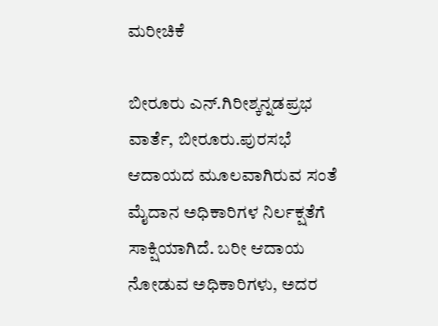ಮರೀಚಿಕೆ

ಬೀರೂರು ಎನ್.ಗಿರೀಶ್ಕನ್ನಡಪ್ರಭ ವಾರ್ತೆ, ಬೀರೂರು.ಪುರಸಭೆ ಆದಾಯದ ಮೂಲವಾಗಿರುವ ಸಂತೆ ಮೈದಾನ ಅಧಿಕಾರಿಗಳ ನಿರ್ಲಕ್ಷತೆಗೆ ಸಾಕ್ಷಿಯಾಗಿದೆ. ಬರೀ ಆದಾಯ ನೋಡುವ ಅಧಿಕಾರಿಗಳು, ಅದರ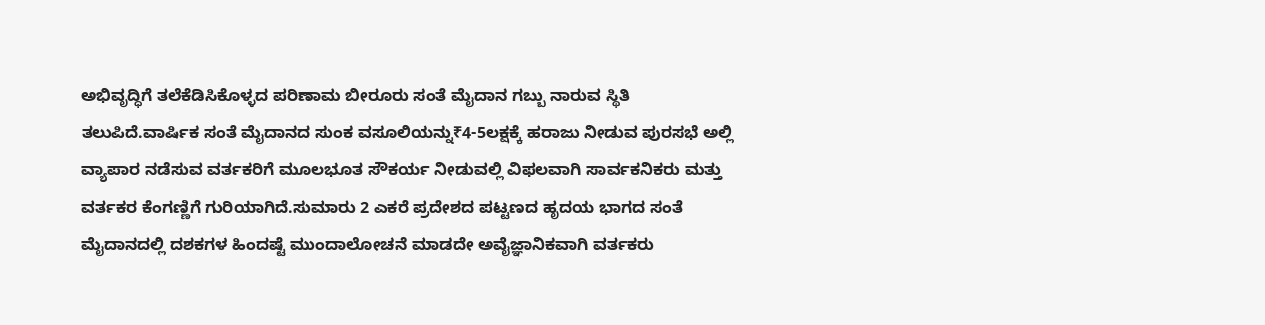ಅಭಿವೃದ್ಧಿಗೆ ತಲೆಕೆಡಿಸಿಕೊಳ್ಳದ ಪರಿಣಾಮ ಬೀರೂರು ಸಂತೆ ಮೈದಾನ ಗಬ್ಬು ನಾರುವ ಸ್ಥಿತಿ ತಲುಪಿದೆ.ವಾರ್ಷಿಕ ಸಂತೆ ಮೈದಾನದ ಸುಂಕ ವಸೂಲಿಯನ್ನು₹4-5ಲಕ್ಷಕ್ಕೆ ಹರಾಜು ನೀಡುವ ಪುರಸಭೆ ಅಲ್ಲಿ ವ್ಯಾಪಾರ ನಡೆಸುವ ವರ್ತಕರಿಗೆ ಮೂಲಭೂತ ಸೌಕರ್ಯ ನೀಡುವಲ್ಲಿ ವಿಫಲವಾಗಿ ಸಾರ್ವಕನಿಕರು ಮತ್ತು ವರ್ತಕರ ಕೆಂಗಣ್ಣಿಗೆ ಗುರಿಯಾಗಿದೆ.ಸುಮಾರು 2 ಎಕರೆ ಪ್ರದೇಶದ ಪಟ್ಟಣದ ಹೃದಯ ಭಾಗದ ಸಂತೆ ಮೈದಾನದಲ್ಲಿ ದಶಕಗಳ ಹಿಂದಷ್ಟೆ ಮುಂದಾಲೋಚನೆ ಮಾಡದೇ ಅವೈಜ್ಞಾನಿಕವಾಗಿ ವರ್ತಕರು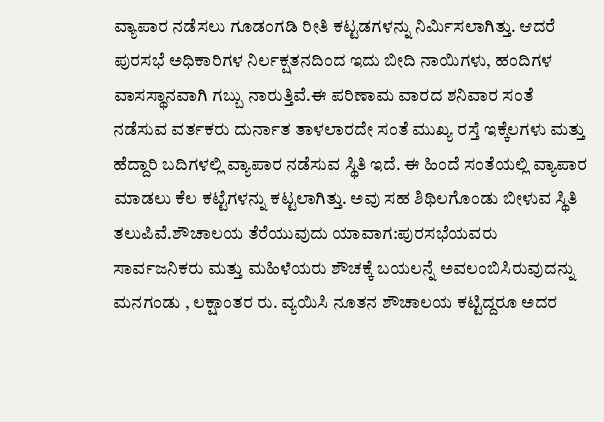ವ್ಯಾಪಾರ ನಡೆಸಲು ಗೂಡಂಗಡಿ ರೀತಿ ಕಟ್ಟಡಗಳನ್ನು ನಿರ್ಮಿಸಲಾಗಿತ್ತು. ಆದರೆ ಪುರಸಭೆ ಅಧಿಕಾರಿಗಳ ನಿರ್ಲಕ್ಷತನದಿಂದ ಇದು ಬೀದಿ ನಾಯಿಗಳು, ಹಂದಿಗಳ ವಾಸಸ್ಥಾನವಾಗಿ ಗಬ್ಬು ನಾರುತ್ತಿವೆ.ಈ ಪರಿಣಾಮ ವಾರದ ಶನಿವಾರ ಸಂತೆ ನಡೆಸುವ ವರ್ತಕರು ದುರ್ನಾತ ತಾಳಲಾರದೇ ಸಂತೆ ಮುಖ್ಯ ರಸ್ತೆ ಇಕ್ಕೆಲಗಳು ಮತ್ತು ಹೆದ್ದಾರಿ ಬದಿಗಳಲ್ಲಿ ವ್ಯಾಪಾರ ನಡೆಸುವ ಸ್ಥಿತಿ ಇದೆ. ಈ ಹಿಂದೆ ಸಂತೆಯಲ್ಲಿ ವ್ಯಾಪಾರ ಮಾಡಲು ಕೆಲ ಕಟ್ಟೆಗಳನ್ನು ಕಟ್ಟಲಾಗಿತ್ತು. ಅವು ಸಹ ಶಿಥಿಲಗೊಂಡು ಬೀಳುವ ಸ್ಥಿತಿ ತಲುಪಿವೆ.ಶೌಚಾಲಯ ತೆರೆಯುವುದು ಯಾವಾಗ:ಪುರಸಭೆಯವರು ಸಾರ್ವಜನಿಕರು ಮತ್ತು ಮಹಿಳೆಯರು ಶೌಚಕ್ಕೆ ಬಯಲನ್ನೆ ಅವಲಂಬಿಸಿರುವುದನ್ನು ಮನಗಂಡು , ಲಕ್ಷಾಂತರ ರು. ವ್ಯಯಿಸಿ ನೂತನ ಶೌಚಾಲಯ ಕಟ್ಟಿದ್ದರೂ ಅದರ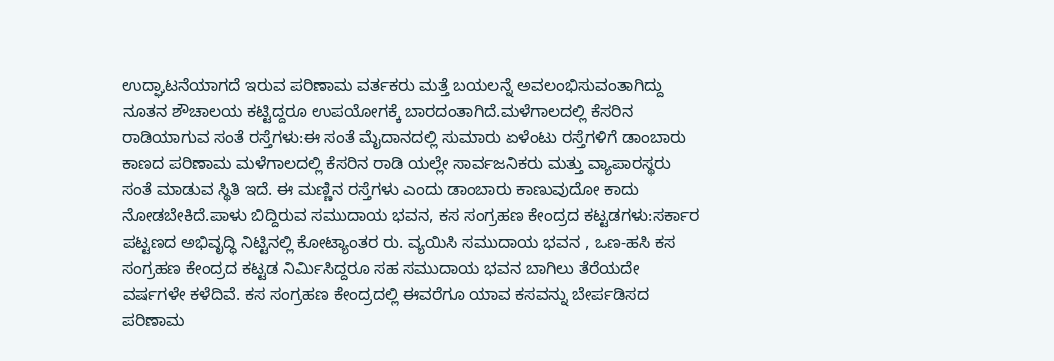ಉದ್ಘಾಟನೆಯಾಗದೆ ಇರುವ ಪರಿಣಾಮ ವರ್ತಕರು ಮತ್ತೆ ಬಯಲನ್ನೆ ಅವಲಂಭಿಸುವಂತಾಗಿದ್ದು ನೂತನ ಶೌಚಾಲಯ ಕಟ್ಟಿದ್ದರೂ ಉಪಯೋಗಕ್ಕೆ ಬಾರದಂತಾಗಿದೆ.ಮಳೆಗಾಲದಲ್ಲಿ ಕೆಸರಿನ ರಾಡಿಯಾಗುವ ಸಂತೆ ರಸ್ತೆಗಳು:ಈ ಸಂತೆ ಮೈದಾನದಲ್ಲಿ ಸುಮಾರು ಏಳೆಂಟು ರಸ್ತೆಗಳಿಗೆ ಡಾಂಬಾರು ಕಾಣದ ಪರಿಣಾಮ ಮಳೆಗಾಲದಲ್ಲಿ ಕೆಸರಿನ ರಾಡಿ ಯಲ್ಲೇ ಸಾರ್ವಜನಿಕರು ಮತ್ತು ವ್ಯಾಪಾರಸ್ಥರು ಸಂತೆ ಮಾಡುವ ಸ್ಥಿತಿ ಇದೆ. ಈ ಮಣ್ಣಿನ ರಸ್ತೆಗಳು ಎಂದು ಡಾಂಬಾರು ಕಾಣುವುದೋ ಕಾದು ನೋಡಬೇಕಿದೆ.ಪಾಳು ಬಿದ್ದಿರುವ ಸಮುದಾಯ ಭವನ, ಕಸ ಸಂಗ್ರಹಣ ಕೇಂದ್ರದ ಕಟ್ಟಡಗಳು:ಸರ್ಕಾರ ಪಟ್ಟಣದ ಅಭಿವೃದ್ಧಿ ನಿಟ್ಟಿನಲ್ಲಿ ಕೋಟ್ಯಾಂತರ ರು. ವ್ಯಯಿಸಿ ಸಮುದಾಯ ಭವನ , ಒಣ-ಹಸಿ ಕಸ ಸಂಗ್ರಹಣ ಕೇಂದ್ರದ ಕಟ್ಟಡ ನಿರ್ಮಿಸಿದ್ದರೂ ಸಹ ಸಮುದಾಯ ಭವನ ಬಾಗಿಲು ತೆರೆಯದೇ ವರ್ಷಗಳೇ ಕಳೆದಿವೆ. ಕಸ ಸಂಗ್ರಹಣ ಕೇಂದ್ರದಲ್ಲಿ ಈವರೆಗೂ ಯಾವ ಕಸವನ್ನು ಬೇರ್ಪಡಿಸದ ಪರಿಣಾಮ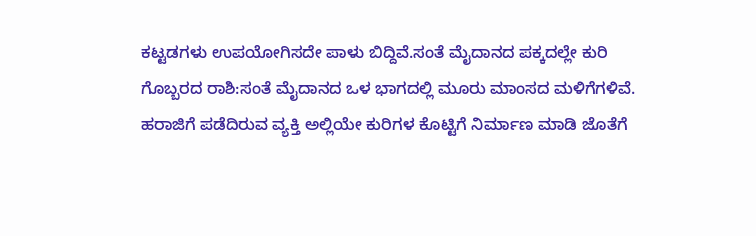ಕಟ್ಟಡಗಳು ಉಪಯೋಗಿಸದೇ ಪಾಳು ಬಿದ್ದಿವೆ.ಸಂತೆ ಮೈದಾನದ ಪಕ್ಕದಲ್ಲೇ ಕುರಿ ಗೊಬ್ಬರದ ರಾಶಿ:ಸಂತೆ ಮೈದಾನದ ಒಳ ಭಾಗದಲ್ಲಿ ಮೂರು ಮಾಂಸದ ಮಳಿಗೆಗಳಿವೆ. ಹರಾಜಿಗೆ ಪಡೆದಿರುವ ವ್ಯಕ್ತಿ ಅಲ್ಲಿಯೇ ಕುರಿಗಳ ಕೊಟ್ಟಿಗೆ ನಿರ್ಮಾಣ ಮಾಡಿ ಜೊತೆಗೆ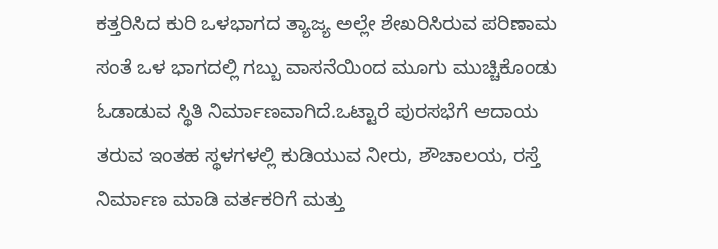ಕತ್ತರಿಸಿದ ಕುರಿ ಒಳಭಾಗದ ತ್ಯಾಜ್ಯ ಅಲ್ಲೇ ಶೇಖರಿಸಿರುವ ಪರಿಣಾಮ ಸಂತೆ ಒಳ ಭಾಗದಲ್ಲಿ ಗಬ್ಬು ವಾಸನೆಯಿಂದ ಮೂಗು ಮುಚ್ಚಿಕೊಂಡು ಓಡಾಡುವ ಸ್ಥಿತಿ ನಿರ್ಮಾಣವಾಗಿದೆ.ಒಟ್ಟಾರೆ ಪುರಸಭೆಗೆ ಆದಾಯ ತರುವ ಇಂತಹ ಸ್ಥಳಗಳಲ್ಲಿ ಕುಡಿಯುವ ನೀರು, ಶೌಚಾಲಯ, ರಸ್ತೆ ನಿರ್ಮಾಣ ಮಾಡಿ ವರ್ತಕರಿಗೆ ಮತ್ತು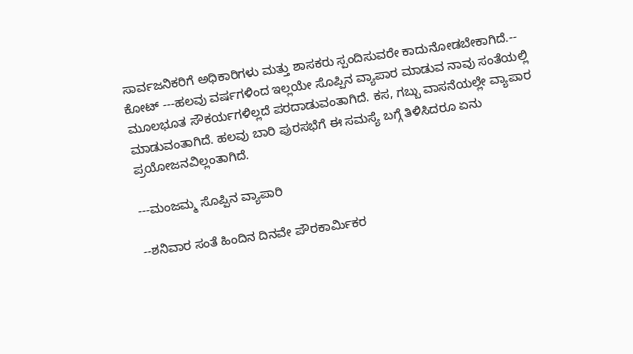ಸಾರ್ವಜನಿಕರಿಗೆ ಅಧಿಕಾರಿಗಳು ಮತ್ತು ಶಾಸಕರು ಸ್ಪಂದಿಸುವರೇ ಕಾದುನೋಡಬೇಕಾಗಿದೆ.-- ಕೋಟ್ ---ಹಲವು ವರ್ಷಗಳಿಂದ ಇಲ್ಲಯೇ ಸೊಪ್ಪಿನ ವ್ಯಾಪಾರ ಮಾಡುವ ನಾವು ಸಂತೆಯಲ್ಲಿ ಮೂಲಭೂತ ಸೌಕರ್ಯಗಳಿಲ್ಲದೆ ಪರದಾಡುವಂತಾಗಿದೆ. ಕಸ, ಗಬ್ಬು ವಾಸನೆಯಲ್ಲೇ ವ್ಯಾಪಾರ ಮಾಡುವಂತಾಗಿದೆ. ಹಲವು ಬಾರಿ ಪುರಸಭೆಗೆ ಈ ಸಮಸ್ಯೆ ಬಗ್ಗೆ ತಿಳಿಸಿದರೂ ಏನು ಪ್ರಯೋಜನವಿಲ್ಲಂತಾಗಿದೆ.

---ಮಂಜಮ್ಮ ಸೊಪ್ಪಿನ ವ್ಯಾಪಾರಿ

--ಶನಿವಾರ ಸಂತೆ ಹಿಂದಿನ ದಿನವೇ ಪೌರಕಾರ್ಮಿಕರ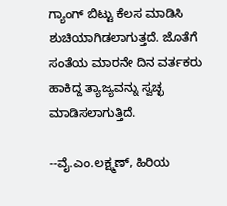ಗ್ಯಾಂಗ್ ಬಿಟ್ಟು ಕೆಲಸ ಮಾಡಿಸಿ ಶುಚಿಯಾಗಿಡಲಾಗುತ್ತದೆ. ಜೊತೆಗೆ ಸಂತೆಯ ಮಾರನೇ ದಿನ ವರ್ತಕರು ಹಾಕಿದ್ದ ತ್ಯಾಜ್ಯವನ್ನು ಸ್ವಚ್ಛ ಮಾಡಿಸಲಾಗುತ್ತಿದೆ.

--ವೈ.ಎಂ.ಲಕ್ಷ್ಮಣ್, ಹಿರಿಯ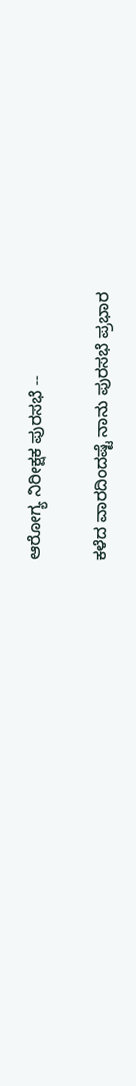ಆರೋಗ್ಯ ನಿರೀಕ್ಷಕ ಪುರಸಭೆ --

ಕಳೆದ ವಾರದಿಂದಷ್ಟೆ ನಾನು ಪುರಸಭೆ ಪ್ರಭಾರ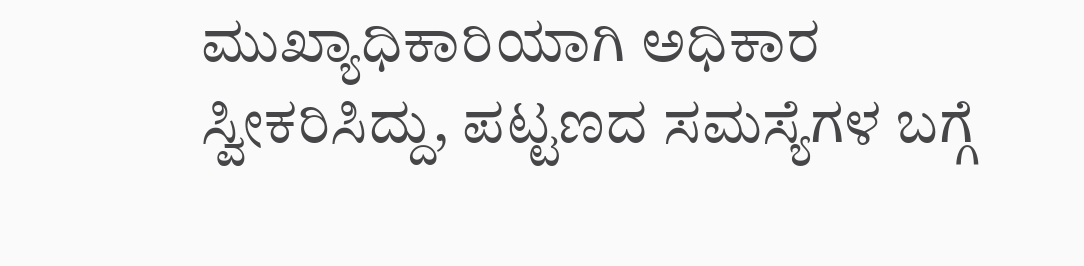ಮುಖ್ಯಾಧಿಕಾರಿಯಾಗಿ ಅಧಿಕಾರ ಸ್ವೀಕರಿಸಿದ್ದು, ಪಟ್ಟಣದ ಸಮಸ್ಯೆಗಳ ಬಗ್ಗೆ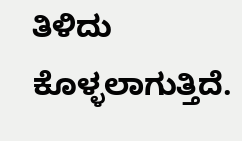ತಿಳಿದು ಕೊಳ್ಳಲಾಗುತ್ತಿದೆ.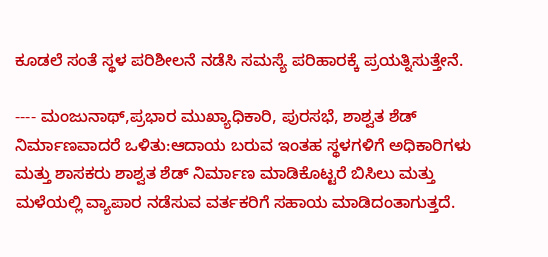ಕೂಡಲೆ ಸಂತೆ ಸ್ಥಳ ಪರಿಶೀಲನೆ ನಡೆಸಿ ಸಮಸ್ಯೆ ಪರಿಹಾರಕ್ಕೆ ಪ್ರಯತ್ನಿಸುತ್ತೇನೆ.

---- ಮಂಜುನಾಥ್,ಪ್ರಭಾರ ಮುಖ್ಯಾಧಿಕಾರಿ, ಪುರಸಭೆ, ಶಾಶ್ವತ ಶೆಡ್ ನಿರ್ಮಾಣವಾದರೆ ಒಳಿತು:ಆದಾಯ ಬರುವ ಇಂತಹ ಸ್ಥಳಗಳಿಗೆ ಅಧಿಕಾರಿಗಳು ಮತ್ತು ಶಾಸಕರು ಶಾಶ್ವತ ಶೆಡ್ ನಿರ್ಮಾಣ ಮಾಡಿಕೊಟ್ಟರೆ ಬಿಸಿಲು ಮತ್ತು ಮಳೆಯಲ್ಲಿ ವ್ಯಾಪಾರ ನಡೆಸುವ ವರ್ತಕರಿಗೆ ಸಹಾಯ ಮಾಡಿದಂತಾಗುತ್ತದೆ.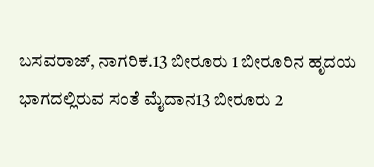ಬಸವರಾಜ್, ನಾಗರಿಕ.13 ಬೀರೂರು 1 ಬೀರೂರಿನ ಹೃದಯ ಭಾಗದಲ್ಲಿರುವ ಸಂತೆ ಮೈದಾನ13 ಬೀರೂರು 2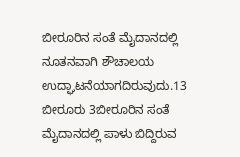ಬೀರೂರಿನ ಸಂತೆ ಮೈದಾನದಲ್ಲಿ ನೂತನವಾಗಿ ಶೌಚಾಲಯ ಉದ್ಘಾಟನೆಯಾಗದಿರುವುದು.13 ಬೀರೂರು 3ಬೀರೂರಿನ ಸಂತೆ ಮೈದಾನದಲ್ಲಿ ಪಾಳು ಬಿದ್ದಿರುವ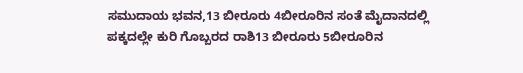ಸಮುದಾಯ ಭವನ,13 ಬೀರೂರು 4ಬೀರೂರಿನ ಸಂತೆ ಮೈದಾನದಲ್ಲಿ ಪಕ್ಕದಲ್ಲೇ ಕುರಿ ಗೊಬ್ಬರದ ರಾಶಿ13 ಬೀರೂರು 5ಬೀರೂರಿನ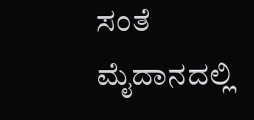ಸಂತೆ ಮೈದಾನದಲ್ಲಿ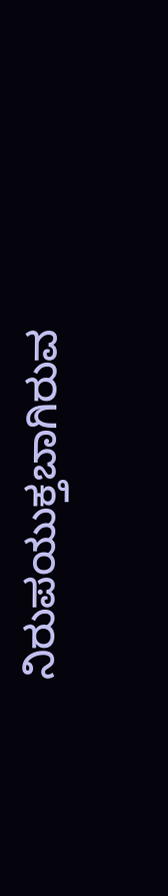ನಿರುಪಯುಕ್ತಬಾಗಿರುವ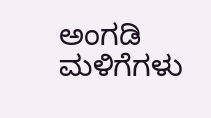ಅಂಗಡಿ ಮಳಿಗೆಗಳು